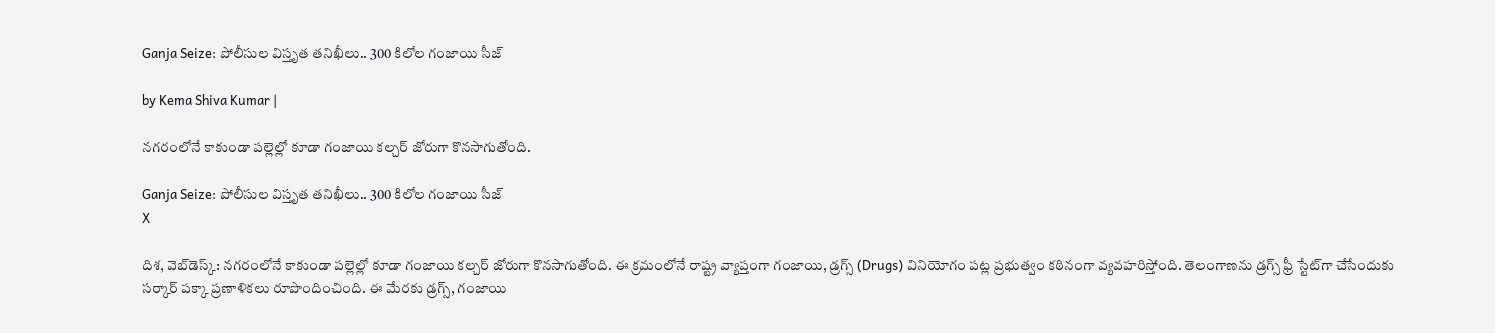Ganja Seize: పోలీసుల విస్తృత తనిఖీలు.. 300 కిలోల గంజాయి సీజ్

by Kema Shiva Kumar |

నగరంలోనే కాకుండా పల్లెల్లో కూడా గంజాయి కల్చర్ జోరుగా కొనసాగుతోంది.

Ganja Seize: పోలీసుల విస్తృత తనిఖీలు.. 300 కిలోల గంజాయి సీజ్
X

దిశ, వెబ్‌డెస్క్: నగరంలోనే కాకుండా పల్లెల్లో కూడా గంజాయి కల్చర్ జోరుగా కొనసాగుతోంది. ఈ క్రమంలోనే రాష్ట్ర వ్యాప్తంగా గంజాయి, డ్రగ్స్ (Drugs) వినియోగం పట్ల ప్రభుత్వం కఠినంగా వ్యవహరిస్తోంది. తెలంగాణను డ్రగ్స్‌ ఫ్రీ స్టేట్‌గా చేసేందుకు సర్కార్ పక్కా ప్రణాళికలు రూపొందించింది. ఈ మేరకు డ్రగ్స్, గంజాయి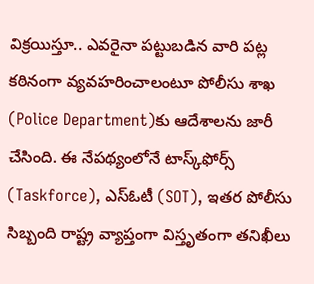విక్రయిస్తూ.. ఎవరైనా పట్టుబడిన వారి పట్ల కఠినంగా వ్యవహరించాలంటూ పోలీసు శాఖ (Police Department)కు ఆదేశాలను జారీ చేసింది. ఈ నేపథ్యంలోనే టాస్క్‌ఫోర్స్ (Taskforce), ఎస్‌ఓటీ (SOT), ఇతర పోలీసు సిబ్బంది రాష్ట్ర వ్యాప్తంగా విస్తృతంగా తనిఖీలు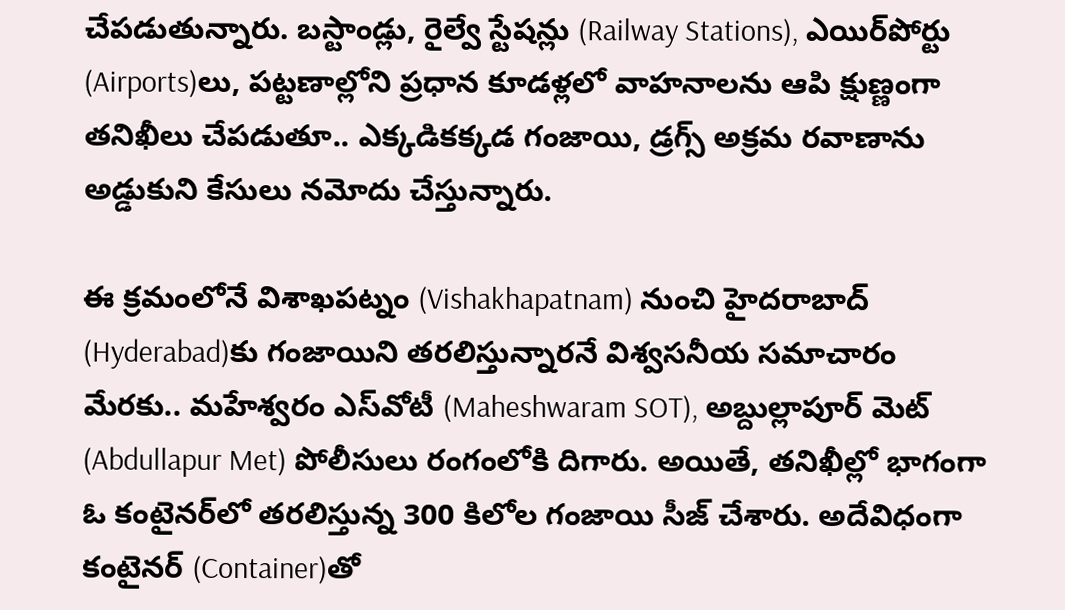చేపడుతున్నారు. బస్టాండ్లు, రైల్వే స్టేషన్లు (Railway Stations), ఎయిర్‌పోర్టు (Airports)లు, పట్టణాల్లోని ప్రధాన కూడళ్లలో వాహనాలను ఆపి క్షుణ్ణంగా తనిఖీలు చేపడుతూ.. ఎక్కడికక్కడ గంజాయి, డ్రగ్స్ అక్రమ రవాణాను అడ్డుకుని కేసులు నమోదు చేస్తున్నారు.

ఈ క్రమంలోనే విశాఖపట్నం (Vishakhapatnam) నుంచి హైదరాబాద్‌ (Hyderabad)కు గంజాయిని తరలిస్తున్నారనే విశ్వసనీయ సమాచారం మేరకు.. మహేశ్వరం ఎస్‌వోటీ (Maheshwaram SOT), అబ్దుల్లాపూర్‌ మెట్‌ (Abdullapur Met) పోలీసులు రంగంలోకి దిగారు. అయితే, తనిఖీల్లో భాగంగా ఓ కంటైనర్‌లో తరలిస్తున్న 300 కిలోల గంజాయి సీజ్ చేశారు. అదేవిధంగా కంటైనర్‌ (Container)తో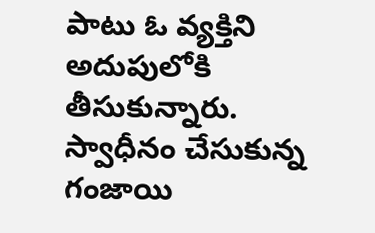పాటు ఓ వ్యక్తిని అదుపులోకి తీసుకున్నారు. స్వాధీనం చేసుకున్న గంజాయి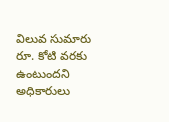విలువ సుమారు రూ. కోటి వరకు ఉంటుందని అధికారులు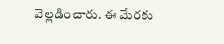వెల్లడించారు. ఈ మేరకు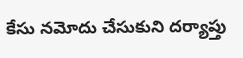కేసు నమోదు చేసుకుని దర్యాప్తు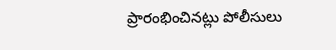ప్రారంభించినట్లు పోలీసులు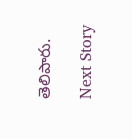తెలిపారు.

Next Story